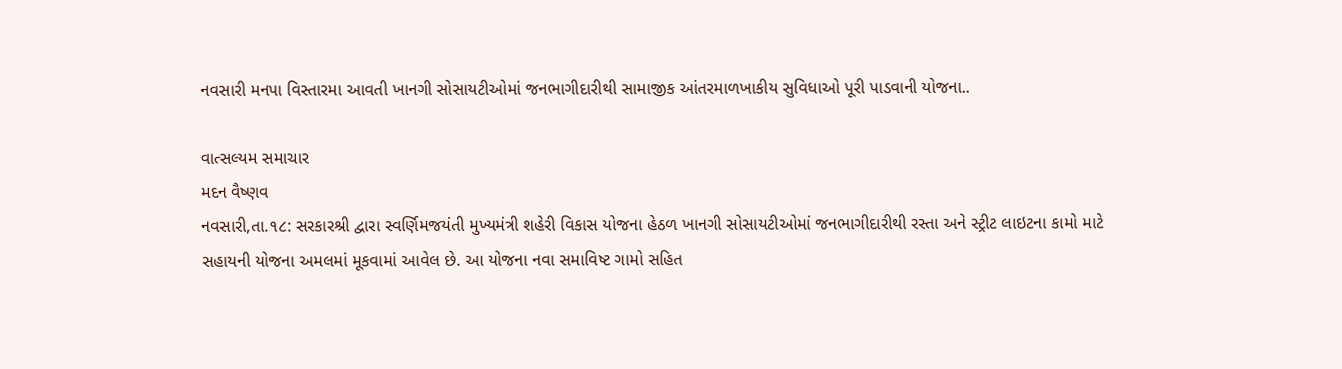નવસારી મનપા વિસ્તારમા આવતી ખાનગી સોસાયટીઓમાં જનભાગીદારીથી સામાજીક આંતરમાળખાકીય સુવિધાઓ પૂરી પાડવાની યોજના..

વાત્સલ્યમ સમાચાર
મદન વૈષ્ણવ
નવસારી,તા.૧૮: સરકારશ્રી દ્વારા સ્વર્ણિમજયંતી મુખ્યમંત્રી શહેરી વિકાસ યોજના હેઠળ ખાનગી સોસાયટીઓમાં જનભાગીદારીથી રસ્તા અને સ્ટ્રીટ લાઇટના કામો માટે સહાયની યોજના અમલમાં મૂકવામાં આવેલ છે. આ યોજના નવા સમાવિષ્ટ ગામો સહિત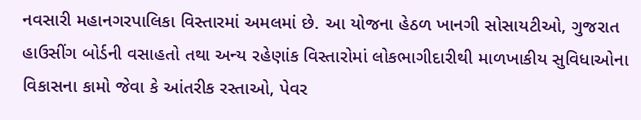નવસારી મહાનગરપાલિકા વિસ્તારમાં અમલમાં છે. આ યોજના હેઠળ ખાનગી સોસાયટીઓ, ગુજરાત હાઉસીંગ બોર્ડની વસાહતો તથા અન્ય રહેણાંક વિસ્તારોમાં લોકભાગીદારીથી માળખાકીય સુવિધાઓના વિકાસના કામો જેવા કે આંતરીક રસ્તાઓ, પેવર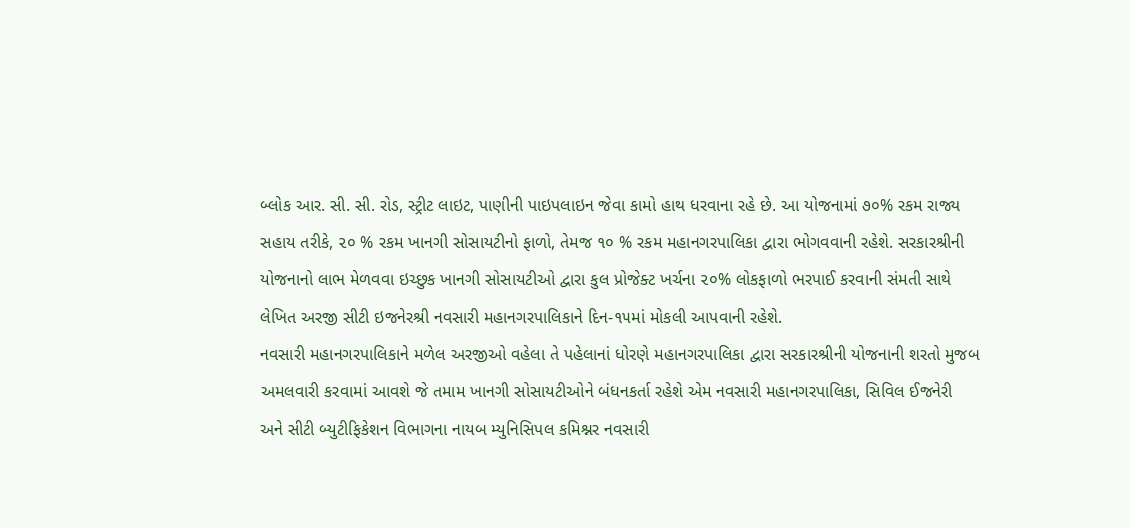બ્લોક આર. સી. સી. રોડ, સ્ટ્રીટ લાઇટ, પાણીની પાઇપલાઇન જેવા કામો હાથ ધરવાના રહે છે. આ યોજનામાં ૭૦% રકમ રાજ્ય સહાય તરીકે, ૨૦ % રકમ ખાનગી સોસાયટીનો ફાળો, તેમજ ૧૦ % રકમ મહાનગરપાલિકા દ્વારા ભોગવવાની રહેશે. સરકારશ્રીની યોજનાનો લાભ મેળવવા ઇચ્છુક ખાનગી સોસાયટીઓ દ્વારા કુલ પ્રોજેક્ટ ખર્ચના ૨૦% લોકફાળો ભરપાઈ કરવાની સંમતી સાથે લેખિત અરજી સીટી ઇજનેરશ્રી નવસારી મહાનગરપાલિકાને દિન-૧૫માં મોકલી આપવાની રહેશે.
નવસારી મહાનગરપાલિકાને મળેલ અરજીઓ વહેલા તે પહેલાનાં ધોરણે મહાનગરપાલિકા દ્વારા સરકારશ્રીની યોજનાની શરતો મુજબ અમલવારી કરવામાં આવશે જે તમામ ખાનગી સોસાયટીઓને બંધનકર્તા રહેશે એમ નવસારી મહાનગરપાલિકા, સિવિલ ઈજનેરી અને સીટી બ્યુટીફિકેશન વિભાગના નાયબ મ્યુનિસિપલ કમિશ્નર નવસારી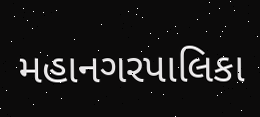મહાનગરપાલિકા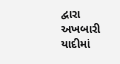દ્વારા અખબારી યાદીમાં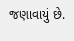જણાવાયું છે.